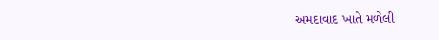અમદાવાદ ખાતે મળેલી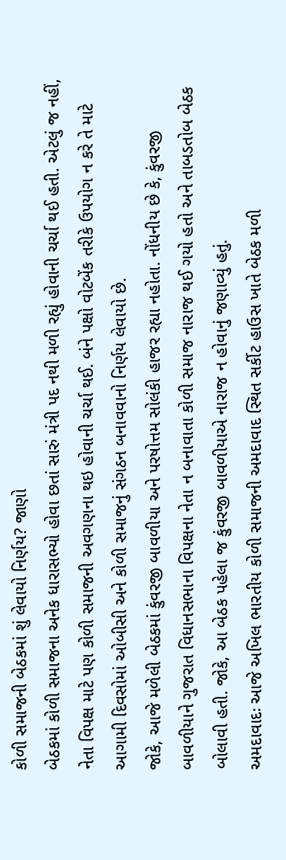કોળી સમાજની બેઠકમાં શું લેવાયો નિર્ણય? જાણો
બેઠકમાં કોળી સમાજના અનેક ધારાસભ્યો હોવા છતાં સારું મંત્રી પદ નથી મળી રહ્યું હોવાની ચર્ચા થઈ હતી. એટલું જ નહીં, નેતા વિપક્ષ માટે પણ કોળી સમાજની અવગણના થઇ હોવાની ચર્ચા થઈ. બંને પક્ષો વોટબેંક તરીકે ઉપયોગ ન કરે તે માટે આગામી દિવસોમાં ઓબીસી અને કોળી સમાજનું સંગઠન બનાવવાનો નિર્ણય લેવાયો છે.
જોકે, આજે મળેલી બેઠકમાં કુંવરજી બાવળીયા અને પરષોત્તમ સોલંકી હાજર રહ્યા નહોતા. નોંધનીય છે કે, કુંવરજી બાવળીયાને ગુજરાત વિધાનસભાના વિપક્ષના નેતા ન બનાવાતા કોળી સમાજ નારાજ થઈ ગયો હતો અને તાબડતોબ બેઠક બોલાવી હતી. જોકે, આ બેઠક પહેલા જ કુંવરજી બાવળીયાએ નારાજ ન હોવાનું જણાવ્યું હતું.
અમદાવાદઃ આજે અખિલ ભારતીય કોળી સમાજની અમદાવાદ સ્થિત સર્કીટ હાઉસ ખાતે બેઠક મળી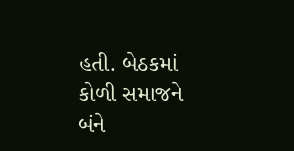હતી. બેઠકમાં કોળી સમાજને બંને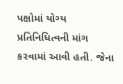પક્ષોમાં યોગ્ય પ્રતિનિધિત્વની માંગ કરવામાં આવી હતી. જેના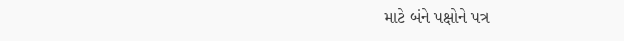માટે બંને પક્ષોને પત્ર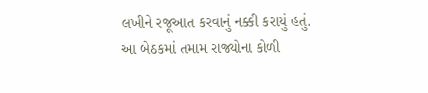લખીને રજૂઆત કરવાનું નક્કી કરાયું હતું. આ બેઠકમાં તમામ રાજ્યોના કોળી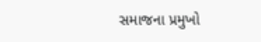સમાજના પ્રમુખો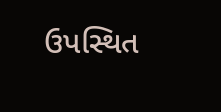ઉપસ્થિત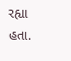રહ્યા હતા.